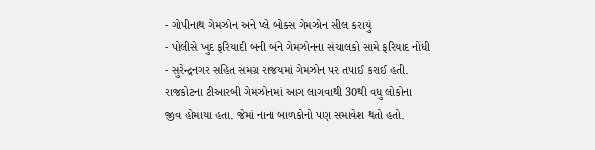- ગોપીનાથ ગેમઝોન અને પ્લે બોક્સ ગેમઝોન સીલ કરાયું
- પોલીસે ખુદ ફરિયાદી બની બંને ગેમઝોનના સંચાલકો સામે ફરિયાદ નોંધી
- સુરેન્દ્રનગર સહિત સમગ્ર રાજયમાં ગેમઝોન પર તપાઈ કરાઈ હતી.
રાજકોટના ટીઆરબી ગેમઝોનમાં આગ લાગવાથી 30થી વધુ લોકોના જીવ હોમાયા હતા. જેમાં નાના બાળકોનો પણ સમાવેશ થતો હતો.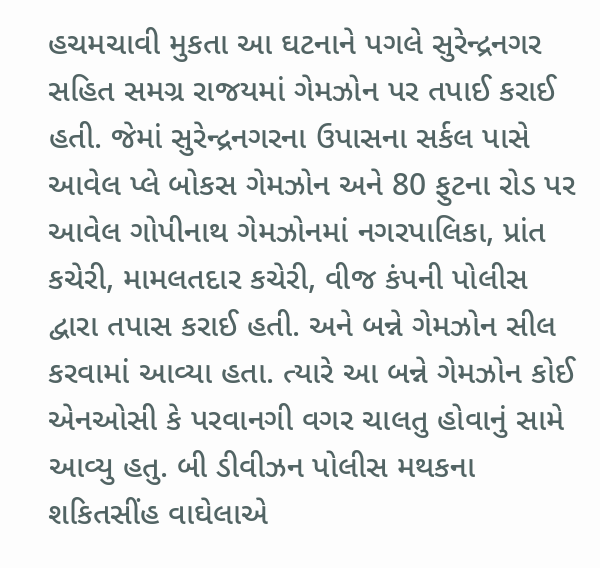હચમચાવી મુકતા આ ઘટનાને પગલે સુરેન્દ્રનગર સહિત સમગ્ર રાજયમાં ગેમઝોન પર તપાઈ કરાઈ હતી. જેમાં સુરેન્દ્રનગરના ઉપાસના સર્કલ પાસે આવેલ પ્લે બોકસ ગેમઝોન અને 80 ફુટના રોડ પર આવેલ ગોપીનાથ ગેમઝોનમાં નગરપાલિકા, પ્રાંત કચેરી, મામલતદાર કચેરી, વીજ કંપની પોલીસ દ્વારા તપાસ કરાઈ હતી. અને બન્ને ગેમઝોન સીલ કરવામાં આવ્યા હતા. ત્યારે આ બન્ને ગેમઝોન કોઈ એનઓસી કે પરવાનગી વગર ચાલતુ હોવાનું સામે આવ્યુ હતુ. બી ડીવીઝન પોલીસ મથકના શકિતસીંહ વાઘેલાએ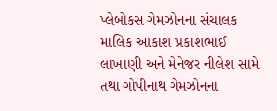પ્લેબોકસ ગેમઝોનના સંચાલક માલિક આકાશ પ્રકાશભાઈ લાખાણી અને મેનેજર નીલેશ સામે તથા ગોપીનાથ ગેમઝોનના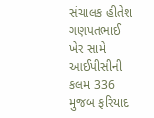સંચાલક હીતેશ ગણપતભાઈ ખેર સામે આઈપીસીની કલમ 336 મુજબ ફરિયાદ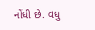નોંધી છે. વધુ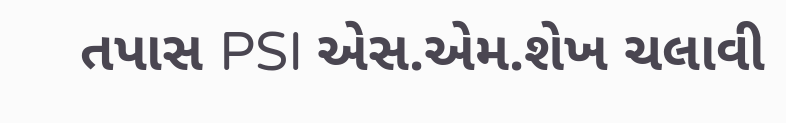તપાસ PSI એસ.એમ.શેખ ચલાવી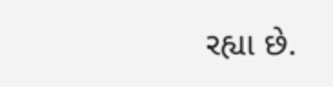રહ્યા છે.